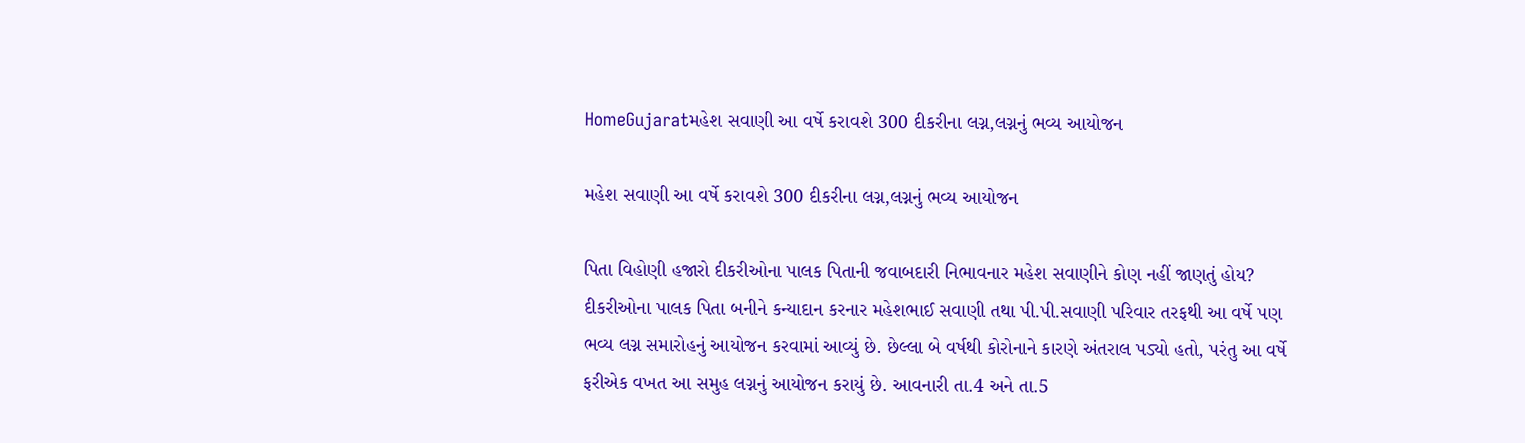HomeGujaratમહેશ સવાણી આ વર્ષે કરાવશે 300 દીકરીના લગ્ન,લગ્નનું ભવ્ય આયોજન

મહેશ સવાણી આ વર્ષે કરાવશે 300 દીકરીના લગ્ન,લગ્નનું ભવ્ય આયોજન

પિતા વિહોણી હજારો દીકરીઓના પાલક પિતાની જવાબદારી નિભાવનાર મહેશ સવાણીને કોણ નહીં જાણતું હોય? દીકરીઓના પાલક પિતા બનીને કન્યાદાન કરનાર મહેશભાઈ સવાણી તથા પી.પી.સવાણી પરિવાર તરફથી આ વર્ષે પણ ભવ્ય લગ્ન સમારોહનું આયોજન કરવામાં આવ્યું છે. છેલ્લા બે વર્ષથી કોરોનાને કારણે અંતરાલ પડ્યો હતો, પરંતુ આ વર્ષે ફરીએક વખત આ સમુહ લગ્નનું આયોજન કરાયું છે. આવનારી તા.4 અને તા.5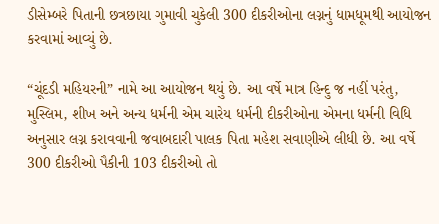ડીસેમ્બરે પિતાની છત્રછાયા ગુમાવી ચુકેલી 300 દીકરીઓના લગ્નનું ધામધૂમથી આયોજન કરવામાં આવ્યું છે.

“ચૂંદડી મહિયરની” નામે આ આયોજન થયું છે. આ વર્ષે માત્ર હિન્દુ જ નહીં પરંતુ, મુસ્લિમ, શીખ અને અન્ય ધર્મની એમ ચારેય ધર્મની દીકરીઓના એમના ધર્મની વિધિ અનુસાર લગ્ન કરાવવાની જવાબદારી પાલક પિતા મહેશ સવાણીએ લીધી છે. આ વર્ષે 300 દીકરીઓ પૈકીની 103 દીકરીઓ તો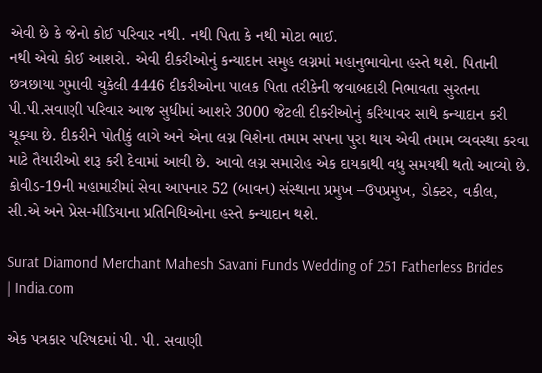એવી છે કે જેનો કોઈ પરિવાર નથી. નથી પિતા કે નથી મોટા ભાઈ.
નથી એવો કોઈ આશરો. એવી દીકરીઓનું કન્યાદાન સમુહ લગ્નમાં મહાનુભાવોના હસ્તે થશે. પિતાની છત્રછાયા ગુમાવી ચુકેલી 4446 દીકરીઓના પાલક પિતા તરીકેની જવાબદારી નિભાવતા સુરતના પી.પી.સવાણી પરિવાર આજ સુધીમાં આશરે 3000 જેટલી દીકરીઓનું કરિયાવર સાથે કન્યાદાન કરી ચૂક્યા છે. દીકરીને પોતીકું લાગે અને એના લગ્ન વિશેના તમામ સપના પુરા થાય એવી તમામ વ્યવસ્થા કરવા માટે તૈયારીઓ શરૂ કરી દેવામાં આવી છે. આવો લગ્ન સમારોહ એક દાયકાથી વધુ સમયથી થતો આવ્યો છે. કોવીડ-19ની મહામારીમાં સેવા આપનાર 52 (બાવન) સંસ્થાના પ્રમુખ –ઉપપ્રમુખ, ડોક્ટર, વકીલ, સી.એ અને પ્રેસ-મીડિયાના પ્રતિનિધિઓના હસ્તે કન્યાદાન થશે.

Surat Diamond Merchant Mahesh Savani Funds Wedding of 251 Fatherless Brides  | India.com

એક પત્રકાર પરિષદમાં પી. પી. સવાણી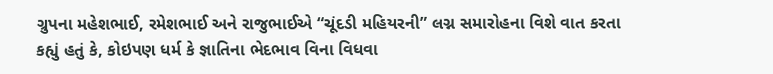ગ્રુપના મહેશભાઈ, રમેશભાઈ અને રાજુભાઈએ “ચૂંદડી મહિયરની” લગ્ન સમારોહના વિશે વાત કરતા કહ્યું હતું કે, કોઇપણ ધર્મ કે જ્ઞાતિના ભેદભાવ વિના વિધવા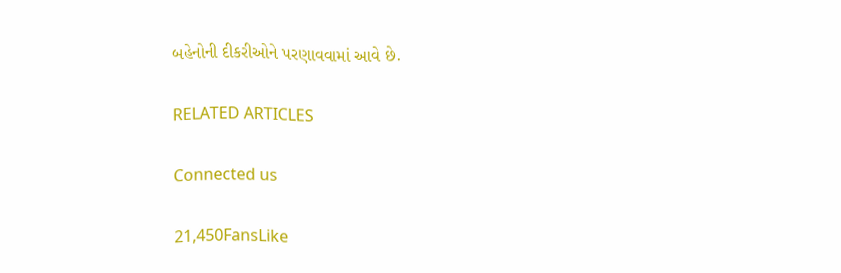બહેનોની દીકરીઓને પરણાવવામાં આવે છે.

RELATED ARTICLES

Connected us

21,450FansLike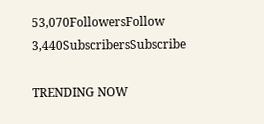53,070FollowersFollow
3,440SubscribersSubscribe

TRENDING NOW